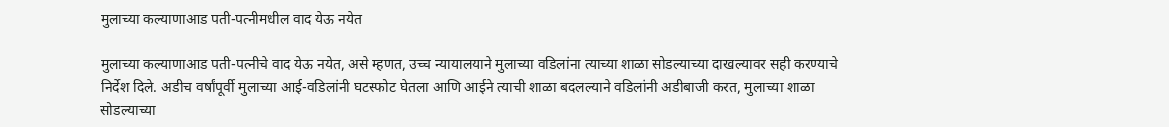मुलाच्या कल्याणाआड पती-पत्नीमधील वाद येऊ नयेत

मुलाच्या कल्याणाआड पती-पत्नीचे वाद येऊ नयेत, असे म्हणत, उच्च न्यायालयाने मुलाच्या वडिलांना त्याच्या शाळा सोडल्याच्या दाखल्यावर सही करण्याचे निर्देश दिले. अडीच वर्षांपूर्वी मुलाच्या आई-वडिलांनी घटस्फोट घेतला आणि आईने त्याची शाळा बदलल्याने वडिलांनी अडीबाजी करत, मुलाच्या शाळा सोडल्याच्या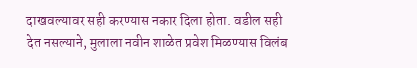दाखवल्यावर सही करण्यास नकार दिला होता. वडील सही देत नसल्याने, मुलाला नवीन शाळेत प्रवेश मिळण्यास विलंब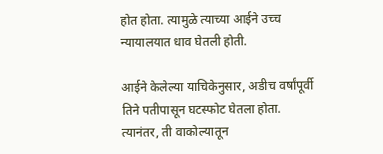होत होता. त्यामुळे त्याच्या आईने उच्च न्यायालयात धाव घेतली होती.

आईने केलेल्या याचिकेनुसार, अडीच वर्षांपूर्वी तिने पतीपासून घटस्फोट घेतला होता. त्यानंतर, ती वाकोल्यातून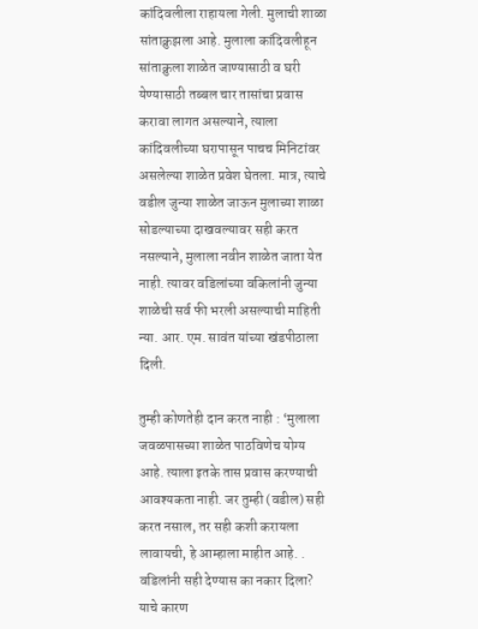कांदिवलीला राहायला गेली. मुलाची शाळा सांताक्रुझला आहे. मुलाला कांदिवलीहून सांताक्रुला शाळेत जाण्यासाठी व घरी येण्यासाठी तब्बल चार तासांचा प्रवास करावा लागत असल्याने, त्याला कांदिवलीच्या घरापासून पाचच मिनिटांवर असलेल्या शाळेत प्रवेश घेतला. मात्र, त्याचे वडील जुन्या शाळेत जाऊन मुलाच्या शाळा सोडल्याच्या दाखवल्यावर सही करत नसल्याने, मुलाला नवीन शाळेत जाता येत नाही. त्यावर वडिलांच्या वकिलांनी जुन्या शाळेची सर्व फी भरली असल्याची माहिती न्या. आर. एम. सावंत यांच्या खंडपीठाला दिली.

तुम्ही कोणतेही दान करत नाही : ‘मुलाला जवळपासच्या शाळेत पाठविणेच योग्य आहे. त्याला इतके तास प्रवास करण्याची आवश्यकता नाही. जर तुम्ही (वडील) सही करत नसाल, तर सही कशी करायला लावायची, हे आम्हाला माहीत आहे. . वडिलांनी सही देण्यास का नकार दिला? याचे कारण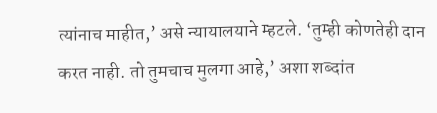त्यांनाच माहीत,’ असे न्यायालयाने म्हटले. ‘तुम्ही कोणतेही दान करत नाही. तो तुमचाच मुलगा आहे,’ अशा शब्दांत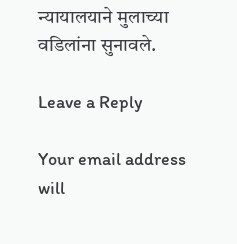न्यायालयाने मुलाच्या वडिलांना सुनावले.

Leave a Reply

Your email address will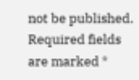not be published. Required fields are marked *